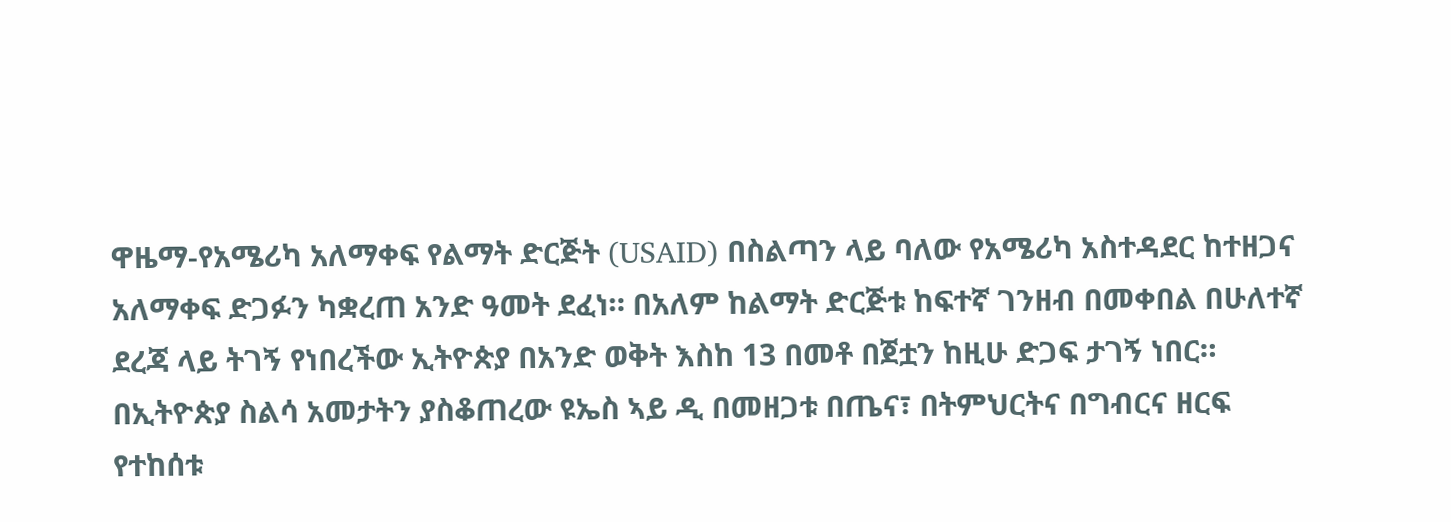ዋዜማ-የአሜሪካ አለማቀፍ የልማት ድርጅት (USAID) በስልጣን ላይ ባለው የአሜሪካ አስተዳደር ከተዘጋና አለማቀፍ ድጋፉን ካቋረጠ አንድ ዓመት ደፈነ። በአለም ከልማት ድርጅቱ ከፍተኛ ገንዘብ በመቀበል በሁለተኛ ደረጃ ላይ ትገኝ የነበረችው ኢትዮጵያ በአንድ ወቅት እስከ 13 በመቶ በጀቷን ከዚሁ ድጋፍ ታገኝ ነበር። በኢትዮጵያ ስልሳ አመታትን ያስቆጠረው ዩኤስ ኣይ ዲ በመዘጋቱ በጤና፣ በትምህርትና በግብርና ዘርፍ የተከሰቱ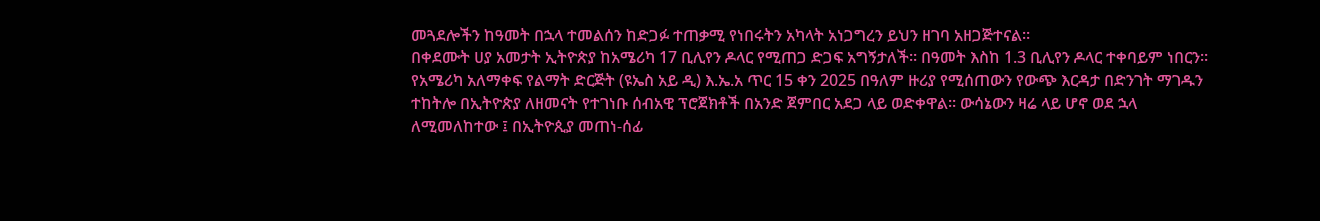መጓደሎችን ከዓመት በኋላ ተመልሰን ከድጋፉ ተጠቃሚ የነበሩትን አካላት አነጋግረን ይህን ዘገባ አዘጋጅተናል።
በቀደሙት ሀያ አመታት ኢትዮጵያ ከአሜሪካ 17 ቢሊየን ዶላር የሚጠጋ ድጋፍ አግኝታለች። በዓመት እስከ 1.3 ቢሊየን ዶላር ተቀባይም ነበርን።
የአሜሪካ አለማቀፍ የልማት ድርጅት (ዩኤስ አይ ዲ) እ.ኤ.አ ጥር 15 ቀን 2025 በዓለም ዙሪያ የሚሰጠውን የውጭ እርዳታ በድንገት ማገዱን ተከትሎ በኢትዮጵያ ለዘመናት የተገነቡ ሰብአዊ ፕሮጀክቶች በአንድ ጀምበር አደጋ ላይ ወድቀዋል፡፡ ውሳኔውን ዛሬ ላይ ሆኖ ወደ ኋላ ለሚመለከተው ፤ በኢትዮጲያ መጠነ-ሰፊ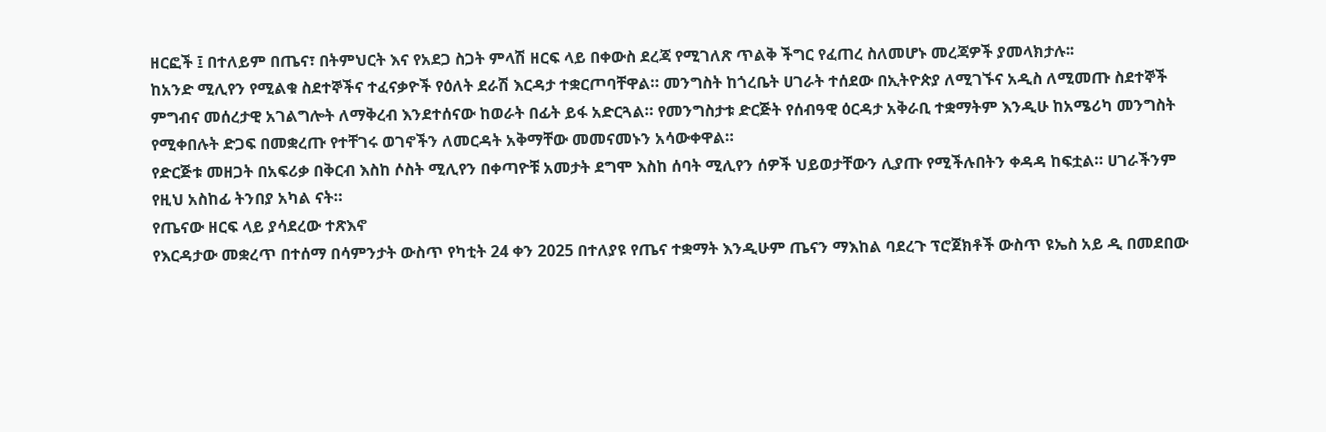ዘርፎች ፤ በተለይም በጤና፣ በትምህርት እና የአደጋ ስጋት ምላሽ ዘርፍ ላይ በቀውስ ደረጃ የሚገለጽ ጥልቅ ችግር የፈጠረ ስለመሆኑ መረጃዎች ያመላክታሉ፡፡
ከአንድ ሚሊየን የሚልቁ ስደተኞችና ተፈናቃዮች የዕለት ደራሽ እርዳታ ተቋርጦባቸዋል። መንግስት ከጎረቤት ሀገራት ተሰደው በኢትዮጵያ ለሚገኙና አዲስ ለሚመጡ ስደተኞች ምግብና መሰረታዊ አገልግሎት ለማቅረብ እንደተሰናው ከወራት በፊት ይፋ አድርጓል። የመንግስታቱ ድርጅት የሰብዓዊ ዕርዳታ አቅራቢ ተቋማትም እንዲሁ ከአሜሪካ መንግስት የሚቀበሉት ድጋፍ በመቋረጡ የተቸገሩ ወገኖችን ለመርዳት አቅማቸው መመናመኑን አሳውቀዋል።
የድርጅቱ መዘጋት በአፍሪቃ በቅርብ እስከ ሶስት ሚሊየን በቀጣዮቹ አመታት ደግሞ እስከ ሰባት ሚሊየን ሰዎች ህይወታቸውን ሊያጡ የሚችሉበትን ቀዳዳ ከፍቷል። ሀገራችንም የዚህ አስከፊ ትንበያ አካል ናት።
የጤናው ዘርፍ ላይ ያሳደረው ተጽእኖ
የእርዳታው መቋረጥ በተሰማ በሳምንታት ውስጥ የካቲት 24 ቀን 2025 በተለያዩ የጤና ተቋማት እንዲሁም ጤናን ማእከል ባደረጉ ፕሮጀክቶች ውስጥ ዩኤስ አይ ዲ በመደበው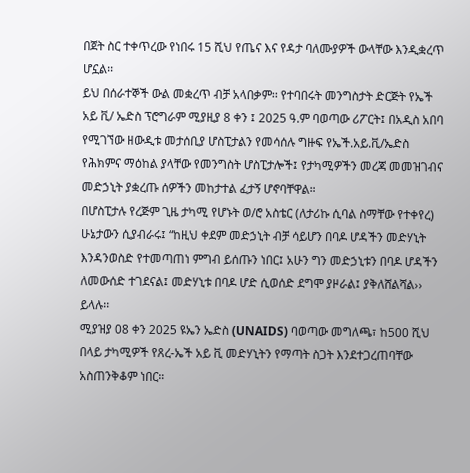በጀት ስር ተቀጥረው የነበሩ 15 ሺህ የጤና እና የዳታ ባለሙያዎች ውላቸው እንዲቋረጥ ሆኗል፡፡
ይህ በሰራተኞች ውል መቋረጥ ብቻ አላበቃም፡፡ የተባበሩት መንግስታት ድርጅት የኤች አይ ቪ/ ኤድስ ፕሮግራም ሚያዚያ 8 ቀን ፤ 2025 ዓ.ም ባወጣው ሪፖርት፤ በአዲስ አበባ የሚገኘው ዘውዲቱ መታሰቢያ ሆስፒታልን የመሳሰሉ ግዙፍ የኤች.አይ.ቪ/ኤድስ የሕክምና ማዕከል ያላቸው የመንግስት ሆስፒታሎች፤ የታካሚዎችን መረጃ መመዝገብና መድኃኒት ያቋረጡ ሰዎችን መከታተል ፈታኝ ሆኖባቸዋል።
በሆስፒታሉ የረጅም ጊዜ ታካሚ የሆኑት ወ/ሮ አስቴር (ለታሪኩ ሲባል ስማቸው የተቀየረ) ሁኔታውን ሲያብራሩ፤ “ከዚህ ቀደም መድኃኒት ብቻ ሳይሆን በባዶ ሆዳችን መድሃኒት እንዳንወስድ የተመጣጠነ ምግብ ይሰጡን ነበር፤ አሁን ግን መድኃኒቱን በባዶ ሆዳችን ለመውሰድ ተገደናል፤ መድሃኒቱ በባዶ ሆድ ሲወሰድ ደግሞ ያዞራል፤ ያቅለሸልሻል›› ይላሉ፡፡
ሚያዝያ 08 ቀን 2025 ዩኤን ኤድስ (UNAIDS) ባወጣው መግለጫ፣ ከ500 ሺህ በላይ ታካሚዎች የጸረ-ኤች አይ ቪ መድሃኒትን የማጣት ስጋት እንደተጋረጠባቸው አስጠንቅቆም ነበር።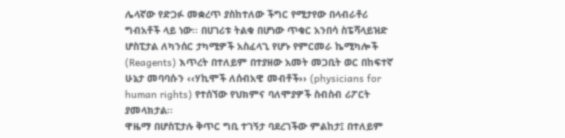ሌላኛው የድጋፉ መቋረጥ ያስከተለው ችግር የሚታየው በላብራቶሪ ግብአቶች ላይ ነው፡፡ በሀገሪቱ ትልቁ በሆነው ጥቁር አንበሳ ስፔሻላይዝድ ሆስፒታል ለካንሰር ታካሚዎች አስፈላጊ የሆኑ የምርመራ ኬሚካሎች (Reagents) እጥረት በተለይም በተያዘው አመት መጋቢት ወር በከፍተኛ ሁኔታ መባባሱን ‹‹ሃኪሞች ለሰብአዊ መብቶች›› (physicians for human rights) የተሰኘው የህክምና ባለሞያዎች ስብስብ ሪፖርት ያመላክታል፡፡
ዋዜማ በሆስፒታሉ ቅጥር ግቢ ተገኝታ ባደረገችው ምልከታ፤ በተለይም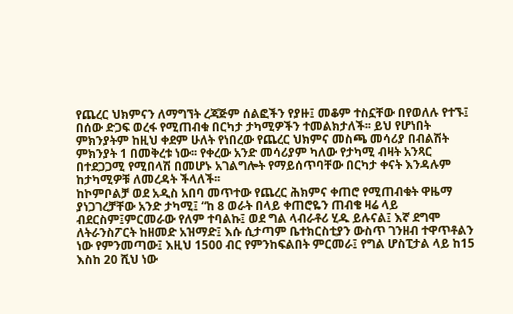የጨረር ህክምናን ለማግኘት ረጃጅም ሰልፎችን የያዙ፤ መቆም ተስኗቸው በየወለሉ የተኙ፤ በሰው ድጋፍ ወረፋ የሚጠብቁ በርካታ ታካሚዎችን ተመልክታለች፡፡ ይህ የሆነበት ምክንያትም ከዚህ ቀደም ሁለት የነበረው የጨረር ህክምና መስጫ መሳሪያ በብልሽት ምክንያት 1 በመቅረቱ ነው፡፡ የቀረው አንድ መሳሪያም ካለው የታካሚ ብዛት አንጻር በተደጋጋሚ የሚበላሽ በመሆኑ አገልግሎት የማይሰጥባቸው በርካታ ቀናት እንዳሉም ከታካሚዎቹ ለመረዳት ችላለች፡፡
ከኮምቦልቻ ወደ አዲስ አበባ መጥተው የጨረር ሕክምና ቀጠሮ የሚጠብቁት ዋዜማ ያነጋገረቻቸው አንድ ታካሚ፤ “ከ 8 ወራት በላይ ቀጠሮዬን ጠብቄ ዛሬ ላይ ብደርስም፤ምርመራው የለም ተባልኩ፤ ወደ ግል ላብራቶሪ ሂዱ ይሉናል፤ እኛ ደግሞ ለትራንስፖርት ከዘመድ አዝማድ፤ እሱ ሲታጣም ቤተክርስቲያን ውስጥ ገንዘብ ተዋጥቶልን ነው የምንመጣው፤ እዚህ 1500 ብር የምንከፍልበት ምርመራ፤ የግል ሆስፒታል ላይ ከ15 እስከ 20 ሺህ ነው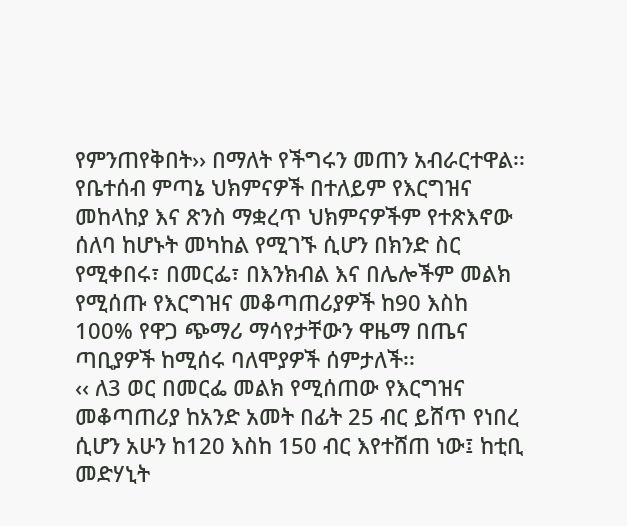የምንጠየቅበት›› በማለት የችግሩን መጠን አብራርተዋል፡፡
የቤተሰብ ምጣኔ ህክምናዎች በተለይም የእርግዝና መከላከያ እና ጽንስ ማቋረጥ ህክምናዎችም የተጽእኖው ሰለባ ከሆኑት መካከል የሚገኙ ሲሆን በክንድ ስር የሚቀበሩ፣ በመርፌ፣ በእንክብል እና በሌሎችም መልክ የሚሰጡ የእርግዝና መቆጣጠሪያዎች ከ90 እስከ 100% የዋጋ ጭማሪ ማሳየታቸውን ዋዜማ በጤና ጣቢያዎች ከሚሰሩ ባለሞያዎች ሰምታለች፡፡
‹‹ ለ3 ወር በመርፌ መልክ የሚሰጠው የእርግዝና መቆጣጠሪያ ከአንድ አመት በፊት 25 ብር ይሸጥ የነበረ ሲሆን አሁን ከ120 እስከ 150 ብር እየተሸጠ ነው፤ ከቲቢ መድሃኒት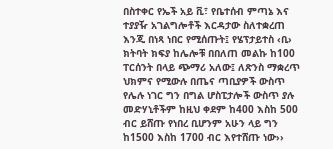በስተቀር የኤች አይ ቪ፣ የቤተሰብ ምጣኔ እና ተያያዥ አገልግሎቶች እርዳታው ስለተቋረጠ እንጂ በነጻ ነበር የሚሰጡት፤ የሄፕታይተስ ‹ቢ› ክትባት ክፍያ ከሌሎቹ በበለጠ መልኩ ከ100 ፐርሰንት በላይ ጭማሪ አለው፤ ለጽንስ ማቋረጥ ህክምና የሚውሉ በጤና ጣቢያዎች ውስጥ የሌሉ ነገር ግን በግል ሆስፒታሎች ውስጥ ያሉ መድሃኒቶችም ከዚህ ቀደም ከ400 እስከ 500 ብር ይሸጡ የነበረ ቢሆንም አሁን ላይ ግን ከ1500 እስከ 1700 ብር እየተሸጡ ነው››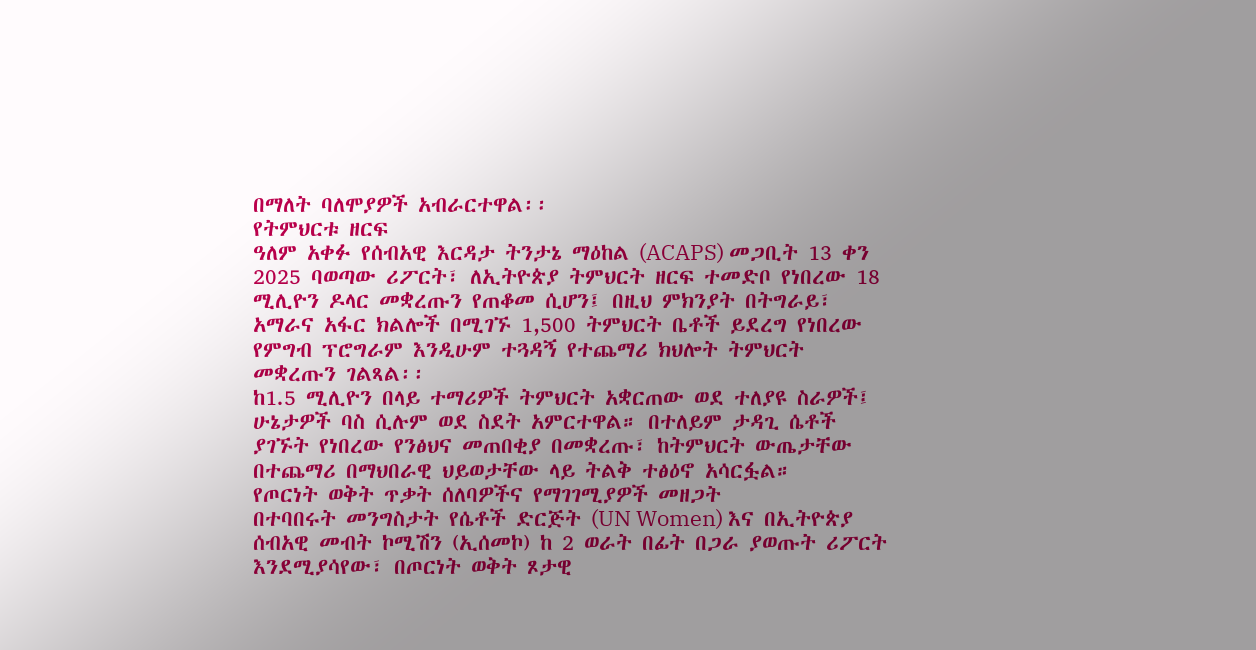በማለት ባለሞያዎች አብራርተዋል፡፡
የትምህርቱ ዘርፍ
ዓለም አቀፉ የሰብአዊ እርዳታ ትንታኔ ማዕከል (ACAPS) መጋቢት 13 ቀን 2025 ባወጣው ሪፖርት፣ ለኢትዮጵያ ትምህርት ዘርፍ ተመድቦ የነበረው 18 ሚሊዮን ዶላር መቋረጡን የጠቆመ ሲሆን፤ በዚህ ምክንያት በትግራይ፣ አማራና አፋር ክልሎች በሚገኙ 1,500 ትምህርት ቤቶች ይደረግ የነበረው የምግብ ፕሮግራም እንዲሁም ተጓዳኝ የተጨማሪ ክህሎት ትምህርት መቋረጡን ገልጻል፡፡
ከ1.5 ሚሊዮን በላይ ተማሪዎች ትምህርት አቋርጠው ወደ ተለያዩ ስራዎች፤ ሁኔታዎች ባስ ሲሉም ወደ ስደት አምርተዋል። በተለይም ታዳጊ ሴቶች ያገኙት የነበረው የንፅህና መጠበቂያ በመቋረጡ፣ ከትምህርት ውጤታቸው በተጨማሪ በማህበራዊ ህይወታቸው ላይ ትልቅ ተፅዕኖ አሳርፏል።
የጦርነት ወቅት ጥቃት ሰለባዎችና የማገገሚያዎች መዘጋት
በተባበሩት መንግስታት የሴቶች ድርጅት (UN Women) እና በኢትዮጵያ ሰብአዊ መብት ኮሚሽን (ኢሰመኮ) ከ 2 ወራት በፊት በጋራ ያወጡት ሪፖርት እንደሚያሳየው፣ በጦርነት ወቅት ጾታዊ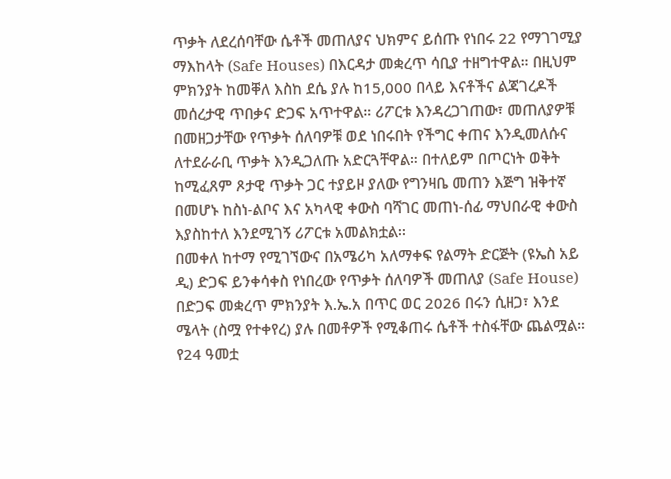ጥቃት ለደረሰባቸው ሴቶች መጠለያና ህክምና ይሰጡ የነበሩ 22 የማገገሚያ ማእከላት (Safe Houses) በእርዳታ መቋረጥ ሳቢያ ተዘግተዋል። በዚህም ምክንያት ከመቐለ እስከ ደሴ ያሉ ከ15,000 በላይ እናቶችና ልጃገረዶች መሰረታዊ ጥበቃና ድጋፍ አጥተዋል። ሪፖርቱ እንዳረጋገጠው፣ መጠለያዎቹ በመዘጋታቸው የጥቃት ሰለባዎቹ ወደ ነበሩበት የችግር ቀጠና እንዲመለሱና ለተደራራቢ ጥቃት እንዲጋለጡ አድርጓቸዋል። በተለይም በጦርነት ወቅት ከሚፈጸም ጾታዊ ጥቃት ጋር ተያይዞ ያለው የግንዛቤ መጠን እጅግ ዝቅተኛ በመሆኑ ከስነ-ልቦና እና አካላዊ ቀውስ ባሻገር መጠነ-ሰፊ ማህበራዊ ቀውስ እያስከተለ እንደሚገኝ ሪፖርቱ አመልክቷል፡፡
በመቀለ ከተማ የሚገኘውና በአሜሪካ አለማቀፍ የልማት ድርጅት (ዩኤስ አይ ዲ) ድጋፍ ይንቀሳቀስ የነበረው የጥቃት ሰለባዎች መጠለያ (Safe House) በድጋፍ መቋረጥ ምክንያት እ.ኤ.አ በጥር ወር 2026 በሩን ሲዘጋ፣ እንደ ሜላት (ስሟ የተቀየረ) ያሉ በመቶዎች የሚቆጠሩ ሴቶች ተስፋቸው ጨልሟል። የ24 ዓመቷ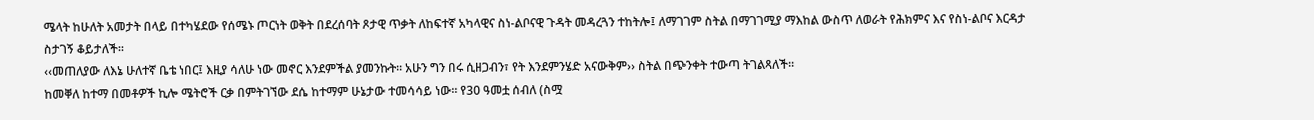ሜላት ከሁለት አመታት በላይ በተካሄደው የሰሜኑ ጦርነት ወቅት በደረሰባት ጾታዊ ጥቃት ለከፍተኛ አካላዊና ስነ-ልቦናዊ ጉዳት መዳረጓን ተከትሎ፤ ለማገገም ስትል በማገገሚያ ማእከል ውስጥ ለወራት የሕክምና እና የስነ-ልቦና እርዳታ ስታገኝ ቆይታለች፡፡
‹‹መጠለያው ለእኔ ሁለተኛ ቤቴ ነበር፤ እዚያ ሳለሁ ነው መኖር እንደምችል ያመንኩት። አሁን ግን በሩ ሲዘጋብን፣ የት እንደምንሄድ አናውቅም›› ስትል በጭንቀት ተውጣ ትገልጻለች።
ከመቐለ ከተማ በመቶዎች ኪሎ ሜትሮች ርቃ በምትገኘው ደሴ ከተማም ሁኔታው ተመሳሳይ ነው። የ30 ዓመቷ ሰብለ (ስሟ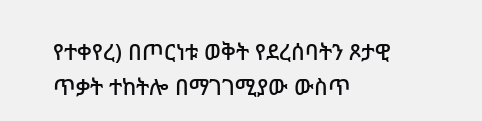የተቀየረ) በጦርነቱ ወቅት የደረሰባትን ጾታዊ ጥቃት ተከትሎ በማገገሚያው ውስጥ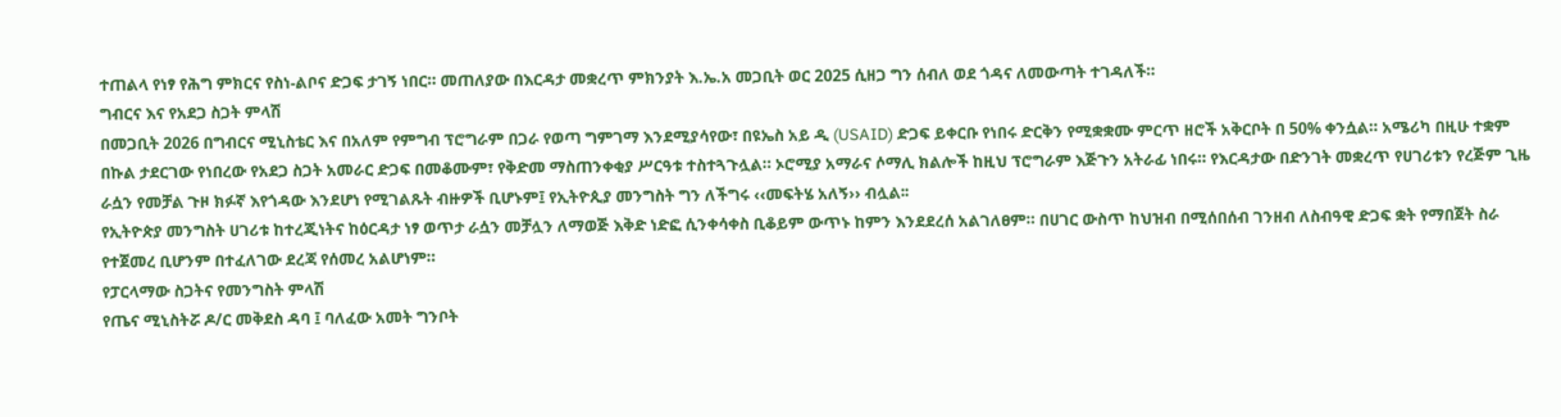ተጠልላ የነፃ የሕግ ምክርና የስነ-ልቦና ድጋፍ ታገኝ ነበር። መጠለያው በእርዳታ መቋረጥ ምክንያት እ.ኤ.አ መጋቢት ወር 2025 ሲዘጋ ግን ሰብለ ወደ ጎዳና ለመውጣት ተገዳለች።
ግብርና እና የአደጋ ስጋት ምላሽ
በመጋቢት 2026 በግብርና ሚኒስቴር እና በአለም የምግብ ፕሮግራም በጋራ የወጣ ግምገማ እንደሚያሳየው፣ በዩኤስ አይ ዲ (USAID) ድጋፍ ይቀርቡ የነበሩ ድርቅን የሚቋቋሙ ምርጥ ዘሮች አቅርቦት በ 50% ቀንሷል። አሜሪካ በዚሁ ተቋም በኩል ታደርገው የነበረው የአደጋ ስጋት አመራር ድጋፍ በመቆሙም፣ የቅድመ ማስጠንቀቂያ ሥርዓቱ ተስተጓጉሏል። ኦሮሚያ አማራና ሶማሊ ክልሎች ከዚህ ፕሮግራም እጅጉን አትራፊ ነበሩ። የእርዳታው በድንገት መቋረጥ የሀገሪቱን የረጅም ጊዜ ራሷን የመቻል ጉዞ ክፉኛ እየጎዳው እንደሆነ የሚገልጹት ብዙዎች ቢሆኑም፤ የኢትዮጲያ መንግስት ግን ለችግሩ ‹‹መፍትሄ አለኝ›› ብሏል፡፡
የኢትዮጵያ መንግስት ሀገሪቱ ከተረጂነትና ከዕርዳታ ነፃ ወጥታ ራሷን መቻሏን ለማወጅ እቅድ ነድፎ ሲንቀሳቀስ ቢቆይም ውጥኑ ከምን እንደደረሰ አልገለፀም። በሀገር ውስጥ ከህዝብ በሚሰበሰብ ገንዘብ ለስብዓዊ ድጋፍ ቋት የማበጀት ስራ የተጀመረ ቢሆንም በተፈለገው ደረጃ የሰመረ አልሆነም።
የፓርላማው ስጋትና የመንግስት ምላሽ
የጤና ሚኒስትሯ ዶ/ር መቅደስ ዳባ ፤ ባለፈው አመት ግንቦት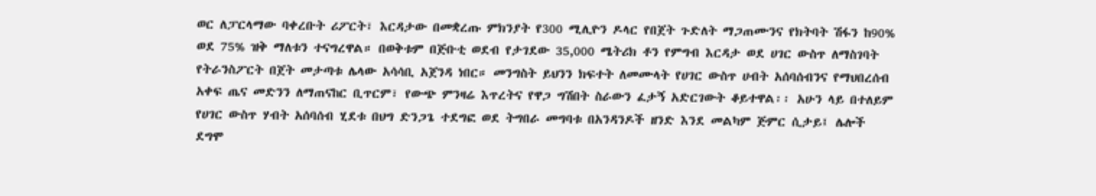ወር ለፓርላማው ባቀረቡት ሪፖርት፣ እርዳታው በመቋረጡ ምክንያት የ300 ሚሊዮን ዶላር የበጀት ጉድለት ማጋጠሙንና የክትባት ሽፋን ከ90% ወደ 75% ዝቅ ማለቱን ተናግረዋል። በወቅቱም በጅቡቲ ወደብ የታገደው 35,000 ሜትሪክ ቶን የምግብ እርዳታ ወደ ሀገር ውስጥ ለማስገባት የትራንስፖርት በጀት መታጣቱ ሌላው አሳሳቢ አጀንዳ ነበር። መንግስት ይህንን ክፍተት ለመሙላት የሀገር ውስጥ ሀብት አሰባሰብንና የማህበረሰብ አቀፍ ጤና መድንን ለማጠናከር ቢጥርም፣ የውጭ ምንዛሬ እጥረትና የዋጋ ግሽበት ስራውን ፈታኝ አድርገውት ቆይተዋል፡፡ አሁን ላይ በተለይም የሀገር ውስጥ ሃብት አሰባሰብ ሂደቱ በህግ ድንጋጌ ተደግፎ ወደ ትግበራ መግባቱ በአንዳንዶች ዘንድ እንደ መልካም ጅምር ሲታይ፤ ሌሎች ደግሞ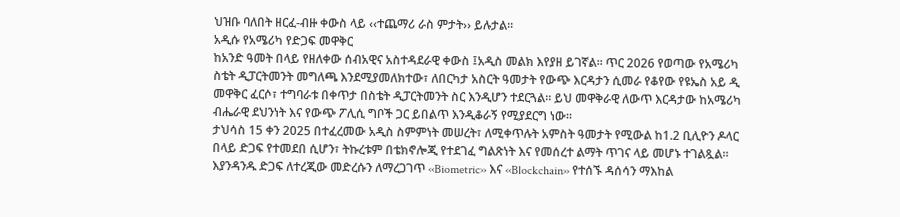ህዝቡ ባለበት ዘርፈ-ብዙ ቀውስ ላይ ‹‹ተጨማሪ ራስ ምታት›› ይሉታል፡፡
አዲሱ የአሜሪካ የድጋፍ መዋቅር
ከአንድ ዓመት በላይ የዘለቀው ሰብአዊና አስተዳደራዊ ቀውስ ፤አዲስ መልክ እየያዘ ይገኛል። ጥር 2026 የወጣው የአሜሪካ ስቴት ዲፓርትመንት መግለጫ እንደሚያመለክተው፣ ለበርካታ አስርት ዓመታት የውጭ እርዳታን ሲመራ የቆየው የዩኤስ አይ ዲ መዋቅር ፈርሶ፣ ተግባራቱ በቀጥታ በስቴት ዲፓርትመንት ስር እንዲሆን ተደርጓል። ይህ መዋቅራዊ ለውጥ እርዳታው ከአሜሪካ ብሔራዊ ደህንነት እና የውጭ ፖሊሲ ግቦች ጋር ይበልጥ እንዲቆራኝ የሚያደርግ ነው፡፡
ታህሳስ 15 ቀን 2025 በተፈረመው አዲስ ስምምነት መሠረት፣ ለሚቀጥሉት አምስት ዓመታት የሚውል ከ1.2 ቢሊዮን ዶላር በላይ ድጋፍ የተመደበ ሲሆን፣ ትኩረቱም በቴክኖሎጂ የተደገፈ ግልጽነት እና የመሰረተ ልማት ጥገና ላይ መሆኑ ተገልጿል።
እያንዳንዱ ድጋፍ ለተረጂው መድረሱን ለማረጋገጥ ‹‹Biometric›› እና ‹‹Blockchain›› የተሰኙ ዳሰሳን ማእከል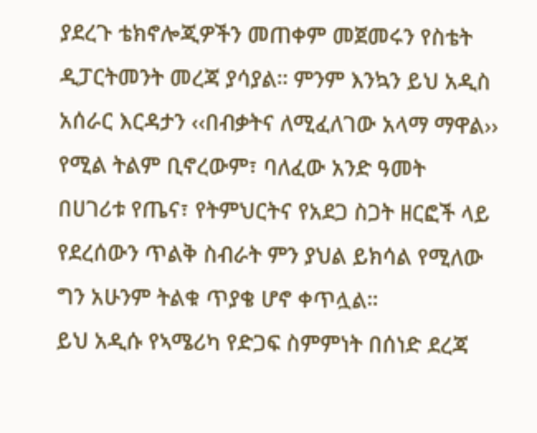ያደረጉ ቴክኖሎጂዎችን መጠቀም መጀመሩን የስቴት ዲፓርትመንት መረጃ ያሳያል። ምንም እንኳን ይህ አዲስ አሰራር እርዳታን ‹‹በብቃትና ለሚፈለገው አላማ ማዋል›› የሚል ትልም ቢኖረውም፣ ባለፈው አንድ ዓመት በሀገሪቱ የጤና፣ የትምህርትና የአደጋ ስጋት ዘርፎች ላይ የደረሰውን ጥልቅ ስብራት ምን ያህል ይክሳል የሚለው ግን አሁንም ትልቁ ጥያቄ ሆኖ ቀጥሏል።
ይህ አዲሱ የኣሜሪካ የድጋፍ ስምምነት በሰነድ ደረጃ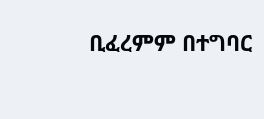ቢፈረምም በተግባር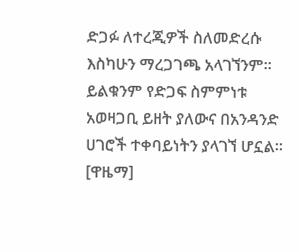ድጋፉ ለተረጂዎች ስለመድረሱ እስካሁን ማረጋገጫ አላገኘንም። ይልቁንም የድጋፍ ስምምነቱ አወዛጋቢ ይዘት ያለውና በአንዳንድ ሀገሮች ተቀባይነትን ያላገኘ ሆኗል። [ዋዜማ]